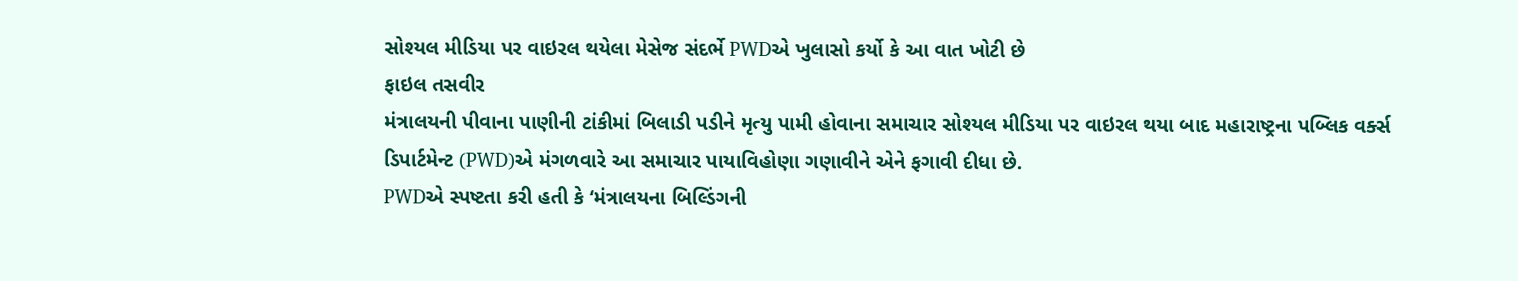સોશ્યલ મીડિયા પર વાઇરલ થયેલા મેસેજ સંદર્ભે PWDએ ખુલાસો કર્યો કે આ વાત ખોટી છે
ફાઇલ તસવીર
મંત્રાલયની પીવાના પાણીની ટાંકીમાં બિલાડી પડીને મૃત્યુ પામી હોવાના સમાચાર સોશ્યલ મીડિયા પર વાઇરલ થયા બાદ મહારાષ્ટ્રના પબ્લિક વર્ક્સ ડિપાર્ટમેન્ટ (PWD)એ મંગળવારે આ સમાચાર પાયાવિહોણા ગણાવીને એને ફગાવી દીધા છે.
PWDએ સ્પષ્ટતા કરી હતી કે ‘મંત્રાલયના બિલ્ડિંગની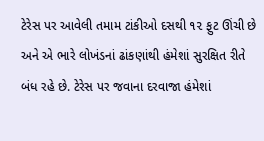ટેરેસ પર આવેલી તમામ ટાંકીઓ દસથી ૧૨ ફુટ ઊંચી છે અને એ ભારે લોખંડનાં ઢાંકણાંથી હંમેશાં સુરક્ષિત રીતે બંધ રહે છે. ટેરેસ પર જવાના દરવાજા હંમેશાં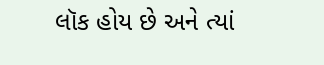લૉક હોય છે અને ત્યાં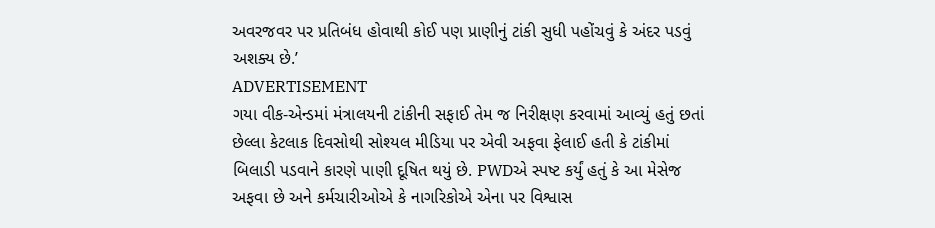અવરજવર પર પ્રતિબંધ હોવાથી કોઈ પણ પ્રાણીનું ટાંકી સુધી પહોંચવું કે અંદર પડવું અશક્ય છે.’
ADVERTISEMENT
ગયા વીક-એન્ડમાં મંત્રાલયની ટાંકીની સફાઈ તેમ જ નિરીક્ષણ કરવામાં આવ્યું હતું છતાં છેલ્લા કેટલાક દિવસોથી સોશ્યલ મીડિયા પર એવી અફવા ફેલાઈ હતી કે ટાંકીમાં બિલાડી પડવાને કારણે પાણી દૂષિત થયું છે. PWDએ સ્પષ્ટ કર્યું હતું કે આ મેસેજ અફવા છે અને કર્મચારીઓએ કે નાગરિકોએ એના પર વિશ્વાસ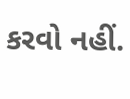કરવો નહીં.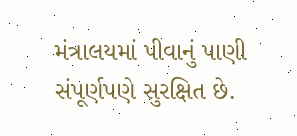મંત્રાલયમાં પીવાનું પાણી સંપૂર્ણપણે સુરક્ષિત છે.